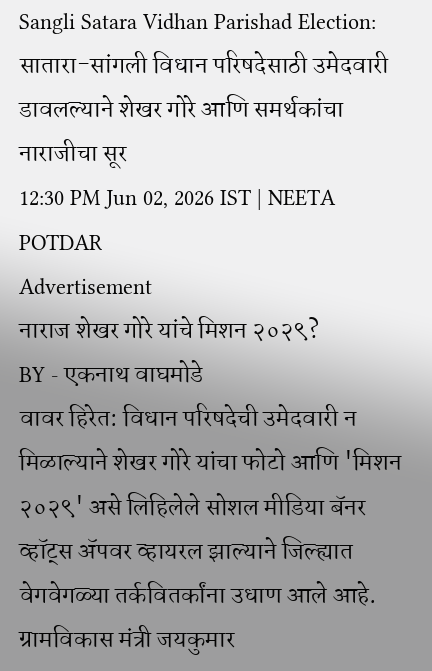Sangli Satara Vidhan Parishad Election: सातारा-सांगली विधान परिषदेसाठी उमेदवारी डावलल्याने शेखर गोरे आणि समर्थकांचा नाराजीचा सूर
12:30 PM Jun 02, 2026 IST | NEETA POTDAR
Advertisement
नाराज शेखर गोरे यांचे मिशन २०२९?
BY - एकनाथ वाघमोडे
वावर हिरेत: विधान परिषदेची उमेदवारी न मिळाल्याने शेखर गोरे यांचा फोटो आणि 'मिशन २०२९' असे लिहिलेले सोशल मीडिया बॅनर व्हॉट्स ॲपवर व्हायरल झाल्याने जिल्ह्यात वेगवेगळ्या तर्कवितर्कांना उधाण आले आहे. ग्रामविकास मंत्री जयकुमार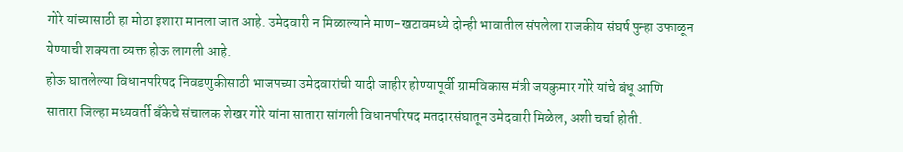गोरे यांच्यासाठी हा मोठा इशारा मानला जात आहे. उमेदवारी न मिळाल्याने माण-खटावमध्ये दोन्ही भावातील संपलेला राजकीय संघर्ष पुन्हा उफाळून येण्याची शक्यता व्यक्त होऊ लागली आहे.
होऊ घातलेल्या विधानपरिषद निवडणुकीसाठी भाजपच्या उमेदवारांची यादी जाहीर होण्यापूर्वी ग्रामविकास मंत्री जयकुमार गोरे यांचे बंधू आणि सातारा जिल्हा मध्यवर्ती बँकेचे संचालक शेखर गोरे यांना सातारा सांगली विधानपरिषद मतदारसंघातून उमेदवारी मिळेल, अशी चर्चा होती.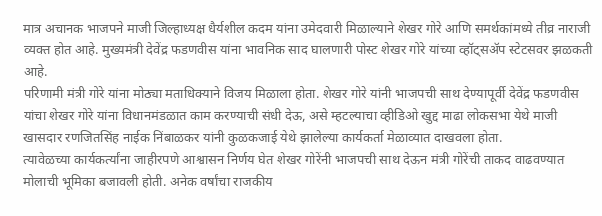मात्र अचानक भाजपने माजी जिल्हाध्यक्ष धैर्यशील कदम यांना उमेदवारी मिळाल्याने शेखर गोरे आणि समर्थकांमध्ये तीव्र नाराजी व्यक्त होत आहे. मुख्यमंत्री देवेंद्र फडणवीस यांना भावनिक साद घालणारी पोस्ट शेखर गोरे यांच्या व्हॉट्सॲप स्टेटसवर झळकती आहे.
परिणामी मंत्री गोरे यांना मोठ्या मताधिक्याने विजय मिळाला होता. शेखर गोरे यांनी भाजपची साथ देण्यापूर्वी देवेंद्र फडणवीस यांचा शेखर गोरे यांना विधानमंडळात काम करण्याची संधी देऊ, असे म्हटल्याचा व्हीडिओ खुद्द माढा लोकसभा येथे माजी खासदार रणजितसिंह नाईक निंबाळकर यांनी कुळकजाई येथे झालेल्या कार्यकर्ता मेळाव्यात दाखवला होता.
त्यावेळच्या कार्यकर्त्यांना जाहीरपणे आश्वासन निर्णय घेत शेखर गोरेंनी भाजपची साथ देऊन मंत्री गोरेंची ताकद वाढवण्यात मोलाची भूमिका बजावली होती. अनेक वर्षांचा राजकीय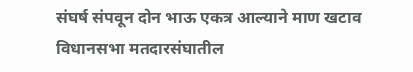संघर्ष संपवून दोन भाऊ एकत्र आल्याने माण खटाव विधानसभा मतदारसंघातील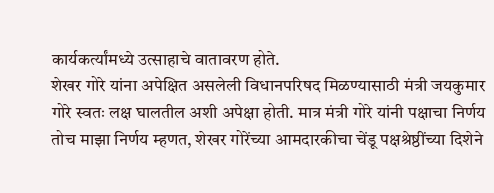कार्यकर्त्यांमध्ये उत्साहाचे वातावरण होते.
शेखर गोरे यांना अपेक्षित असलेली विधानपरिषद मिळण्यासाठी मंत्री जयकुमार गोरे स्वतः लक्ष घालतील अशी अपेक्षा होती. मात्र मंत्री गोरे यांनी पक्षाचा निर्णय तोच माझा निर्णय म्हणत, शेखर गोरेंच्या आमदारकीचा चेंडू पक्षश्रेष्ठींच्या दिशेने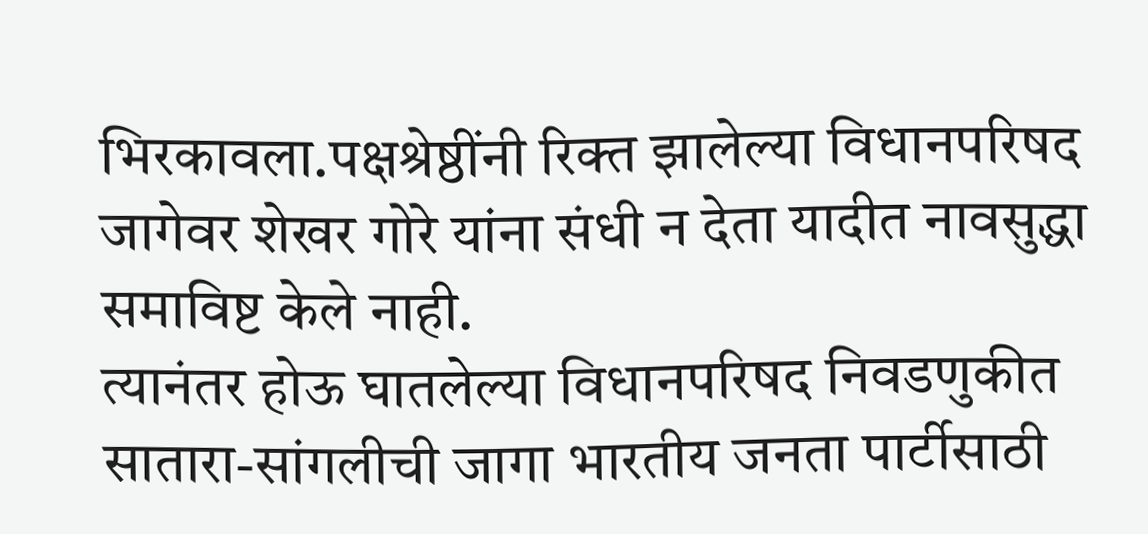भिरकावला.पक्षश्रेष्ठींनी रिक्त झालेल्या विधानपरिषद जागेवर शेखर गोरे यांना संधी न देता यादीत नावसुद्धा समाविष्ट केले नाही.
त्यानंतर होऊ घातलेल्या विधानपरिषद निवडणुकीत सातारा-सांगलीची जागा भारतीय जनता पार्टीसाठी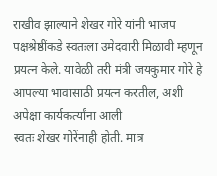राखीव झाल्याने शेखर गोरे यांनी भाजप पक्षश्रेष्ठींकडे स्वतःला उमेदवारी मिळावी म्हणून प्रयत्न केले. यावेळी तरी मंत्री जयकुमार गोरे हे आपल्या भावासाठी प्रयत्न करतील, अशी अपेक्षा कार्यकर्त्यांना आली
स्वतः शेखर गोरेंनाही होती. मात्र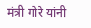मंत्री गोरे यांनी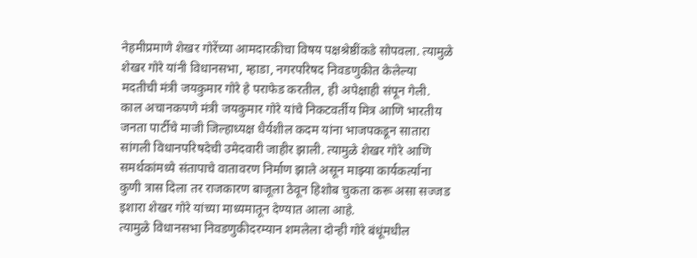नेहमीप्रमाणे शेखर गोरेंच्या आमदारकीचा विषय पक्षश्रेष्ठींकडे सोपवला. त्यामुळे शेखर गोरे यांनी विधानसभा, म्हाडा, नगरपरिषद निवडणुकीत केलेल्या मदतीची मंत्री जयकुमार गोरे हे पराफेड करतील, ही अपेक्षाही संपून गेली.
काल अचानकपणे मंत्री जयकुमार गोरे यांचे निकटवर्तीय मित्र आणि भारतीय जनता पार्टीचे माजी जिल्हाध्यक्ष धैर्यशील कदम यांना भाजपकडून सातारा सांगली विधानपरिषदेची उमेदवारी जाहीर झाली. त्यामुळे शेखर गोरे आणि समर्थकांमध्ये संतापाचे वातावरण निर्माण झाले असून माझ्या कार्यकर्त्यांना कुणी त्रास दिला तर राजकारण बाजूला ठेवून हिशोब चुकता करू असा सज्जड इशारा शेखर गोरे यांच्या माध्यमातून देण्यात आला आहे.
त्यामुळे विधानसभा निवडणुकीदरम्यान शमलेला दोन्ही गोरे बंधूंमधील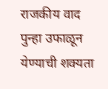राजकीय वाद पुन्हा उफाळून येण्याची शक्यता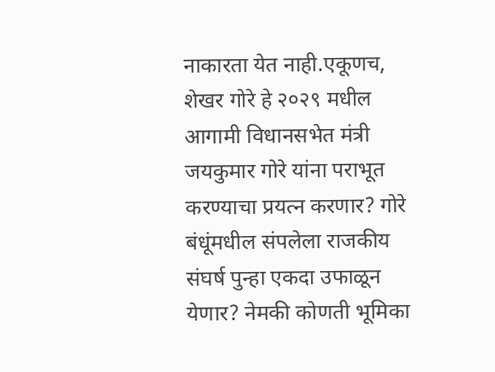नाकारता येत नाही.एकूणच, शेखर गोरे हे २०२९ मधील आगामी विधानसभेत मंत्री जयकुमार गोरे यांना पराभूत करण्याचा प्रयत्न करणार? गोरे बंधूंमधील संपलेला राजकीय संघर्ष पुन्हा एकदा उफाळून येणार? नेमकी कोणती भूमिका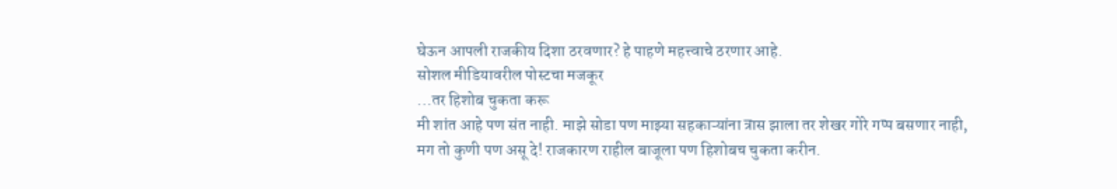घेऊन आपली राजकीय दिशा ठरवणार? हे पाहणे महत्त्वाचे ठरणार आहे.
सोशल मीडियावरील पोस्टचा मजकूर
...तर हिशोब चुकता करू
मी शांत आहे पण संत नाही. माझे सोडा पण माझ्या सहकाऱ्यांना त्रास झाला तर शेखर गोरे गप्प बसणार नाही, मग तो कुणी पण असू दे! राजकारण राहील बाजूला पण हिशोबच चुकता करीन.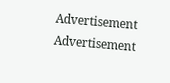Advertisement
Advertisement